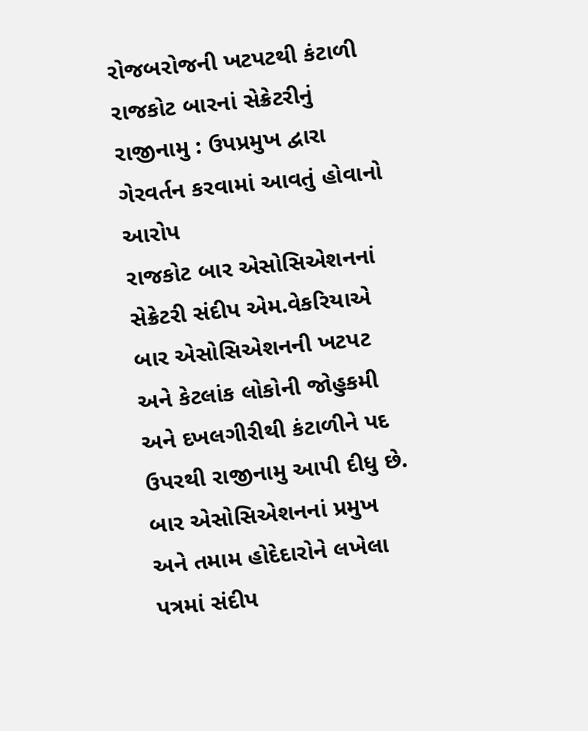રોજબરોજની ખટપટથી કંટાળી રાજકોટ બારનાં સેક્રેટરીનું રાજીનામુ : ઉપપ્રમુખ દ્વારા ગેરવર્તન કરવામાં આવતું હોવાનો આરોપ
રાજકોટ બાર એસોસિએશનનાં સેક્રેટરી સંદીપ એમ.વેકરિયાએ બાર એસોસિએશનની ખટપટ અને કેટલાંક લોકોની જોહુકમી અને દખલગીરીથી કંટાળીને પદ ઉપરથી રાજીનામુ આપી દીધુ છે. બાર એસોસિએશનનાં પ્રમુખ અને તમામ હોદેદારોને લખેલા પત્રમાં સંદીપ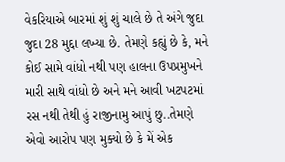વેકરિયાએ બારમાં શું શું ચાલે છે તે અંગે જુદા જુદા 28 મુદ્દા લખ્યા છે. તેમણે કહ્યું છે કે, મને કોઈ સામે વાંધો નથી પણ હાલના ઉપપ્રમુખને મારી સાથે વાંધો છે અને મને આવી ખટપટમાં રસ નથી તેથી હું રાજીનામુ આપું છુ..તેમણે એવો આરોપ પણ મુક્યો છે કે મેં એક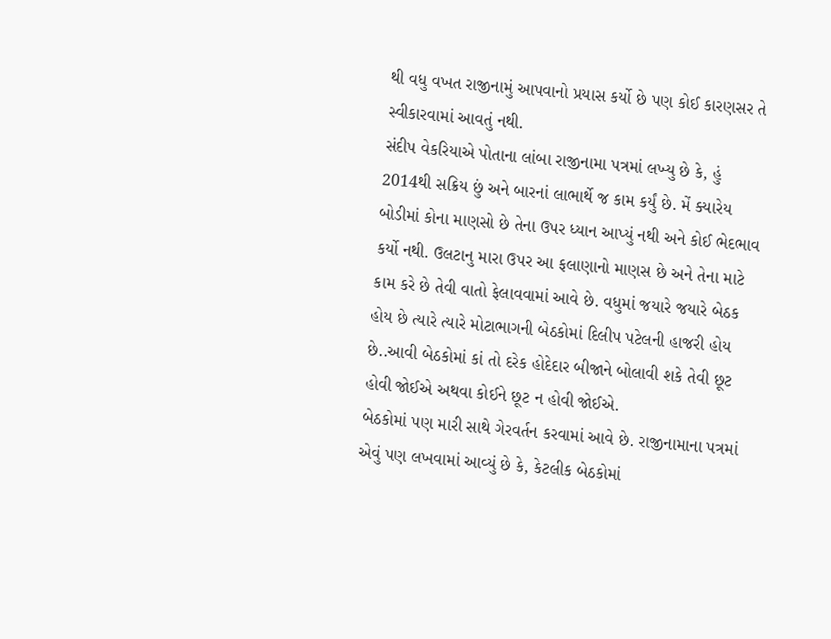થી વધુ વખત રાજીનામું આપવાનો પ્રયાસ કર્યો છે પણ કોઈ કારણસર તે સ્વીકારવામાં આવતું નથી.
સંદીપ વેકરિયાએ પોતાના લાંબા રાજીનામા પત્રમાં લખ્યુ છે કે, હું 2014થી સક્રિય છું અને બારનાં લાભાર્થે જ કામ કર્યું છે. મેં ક્યારેય બોડીમાં કોના માણસો છે તેના ઉપર ધ્યાન આપ્યું નથી અને કોઈ ભેદભાવ કર્યો નથી. ઉલટાનુ મારા ઉપર આ ફલાણાનો માણસ છે અને તેના માટે કામ કરે છે તેવી વાતો ફેલાવવામાં આવે છે. વધુમાં જયારે જયારે બેઠક હોય છે ત્યારે ત્યારે મોટાભાગની બેઠકોમાં દિલીપ પટેલની હાજરી હોય છે..આવી બેઠકોમાં કાં તો દરેક હોદેદાર બીજાને બોલાવી શકે તેવી છૂટ હોવી જોઈએ અથવા કોઈને છૂટ ન હોવી જોઈએ.
બેઠકોમાં પણ મારી સાથે ગેરવર્તન કરવામાં આવે છે. રાજીનામાના પત્રમાં એવું પણ લખવામાં આવ્યું છે કે, કેટલીક બેઠકોમાં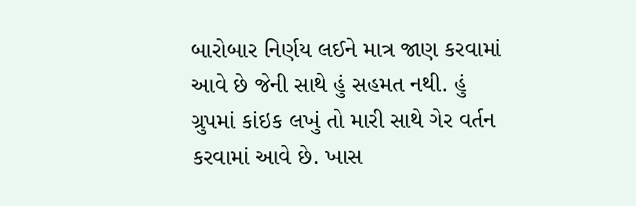બારોબાર નિર્ણય લઈને માત્ર જાણ કરવામાં આવે છે જેની સાથે હું સહમત નથી. હું ગ્રુપમાં કાંઇક લખું તો મારી સાથે ગેર વર્તન કરવામાં આવે છે. ખાસ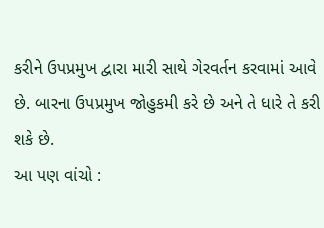કરીને ઉપપ્રમુખ દ્વારા મારી સાથે ગેરવર્તન કરવામાં આવે છે. બારના ઉપપ્રમુખ જોહુકમી કરે છે અને તે ધારે તે કરી શકે છે.
આ પણ વાંચો :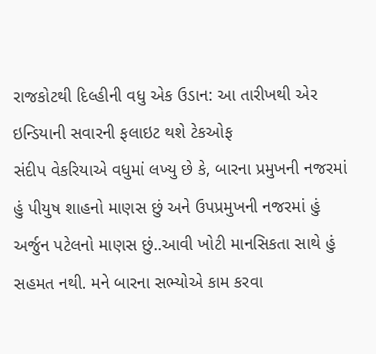રાજકોટથી દિલ્હીની વધુ એક ઉડાન: આ તારીખથી એર ઇન્ડિયાની સવારની ફલાઇટ થશે ટેકઓફ
સંદીપ વેકરિયાએ વધુમાં લખ્યુ છે કે, બારના પ્રમુખની નજરમાં હું પીયુષ શાહનો માણસ છું અને ઉપપ્રમુખની નજરમાં હું અર્જુન પટેલનો માણસ છું..આવી ખોટી માનસિકતા સાથે હું સહમત નથી. મને બારના સભ્યોએ કામ કરવા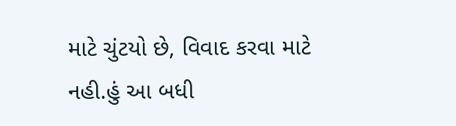માટે ચુંટયો છે, વિવાદ કરવા માટે નહી.હું આ બધી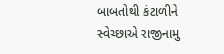બાબતોથી કંટાળીને સ્વેચ્છાએ રાજીનામુ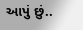આપું છું..